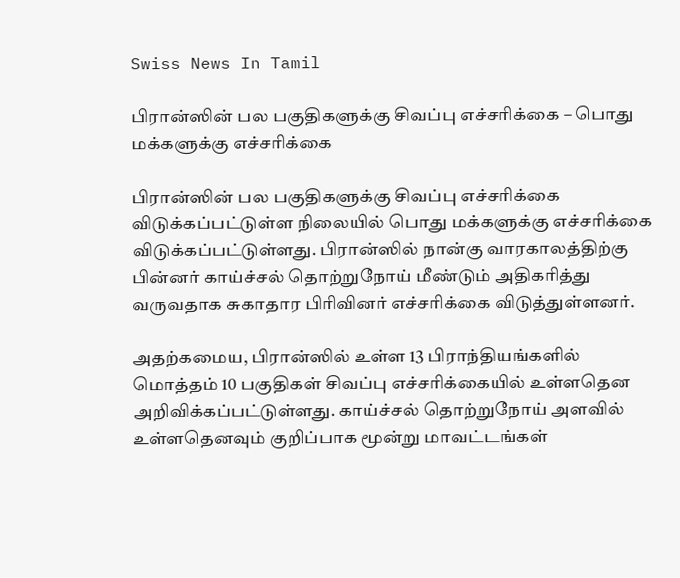Swiss News In Tamil

பிரான்ஸின் பல பகுதிகளுக்கு சிவப்பு எச்சரிக்கை – பொது மக்களுக்கு எச்சரிக்கை

பிரான்ஸின் பல பகுதிகளுக்கு சிவப்பு எச்சரிக்கை விடுக்கப்பட்டுள்ள நிலையில் பொது மக்களுக்கு எச்சரிக்கை விடுக்கப்பட்டுள்ளது. பிரான்ஸில் நான்கு வாரகாலத்திற்கு பின்னர் காய்ச்சல் தொற்றுநோய் மீண்டும் அதிகரித்து வருவதாக சுகாதார பிரிவினர் எச்சரிக்கை விடுத்துள்ளனர்.

அதற்கமைய, பிரான்ஸில் உள்ள 13 பிராந்தியங்களில் மொத்தம் 10 பகுதிகள் சிவப்பு எச்சரிக்கையில் உள்ளதென அறிவிக்கப்பட்டுள்ளது. காய்ச்சல் தொற்றுநோய் அளவில் உள்ளதெனவும் குறிப்பாக மூன்று மாவட்டங்கள்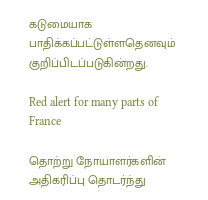கடுமையாக பாதிக்கப்பட்டுள்ளதெனவும் குறிப்பிடப்படுகின்றது.

Red alert for many parts of France

தொற்று நோயாளர்களின் அதிகரிப்பு தொடர்ந்து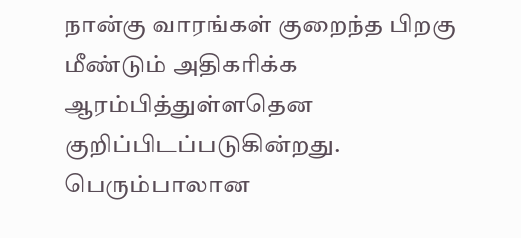நான்கு வாரங்கள் குறைந்த பிறகு மீண்டும் அதிகரிக்க ஆரம்பித்துள்ளதென குறிப்பிடப்படுகின்றது. பெரும்பாலான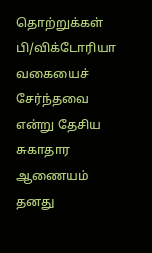தொற்றுக்கள் பி/விக்டோரியா வகையைச் சேர்ந்தவை என்று தேசிய சுகாதார ஆணையம் தனது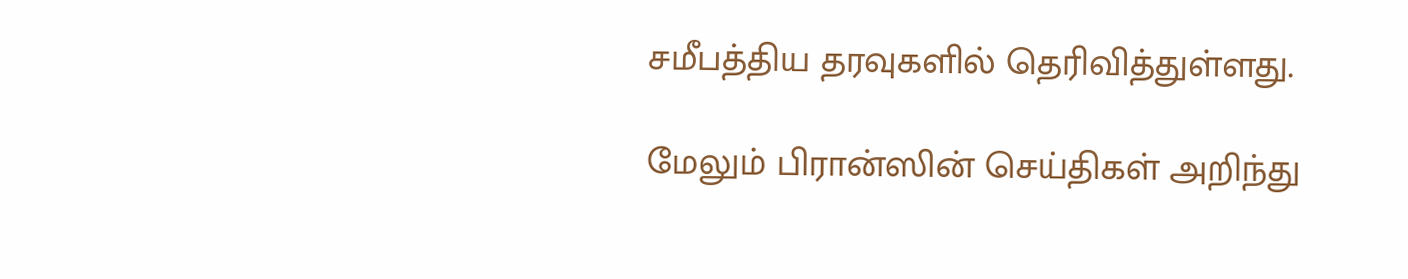சமீபத்திய தரவுகளில் தெரிவித்துள்ளது.

மேலும் பிரான்ஸின் செய்திகள் அறிந்து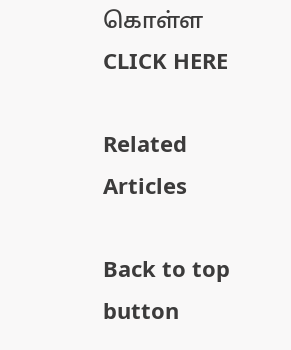கொள்ள CLICK HERE

Related Articles

Back to top button